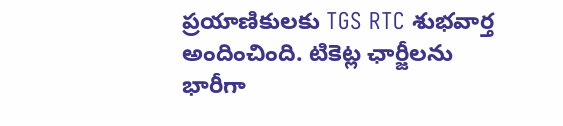ప్రయాణికులకు TGS RTC శుభవార్త అందించింది. టికెట్ల ఛార్జీలను భారీగా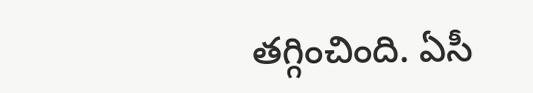తగ్గించింది. ఏసీ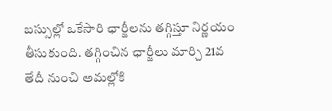బస్సుల్లో ఒకేసారి ఛార్జీలను తగ్గిస్తూ నిర్ణయం తీసుకుంది. తగ్గించిన ఛార్జీలు మార్చి 21వ తేదీ నుంచి అమల్లోకి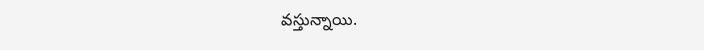వస్తున్నాయి.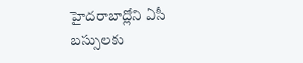హైదరాబాద్లోని ఏసీ బస్సులకు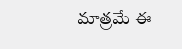మాత్రమే ఈ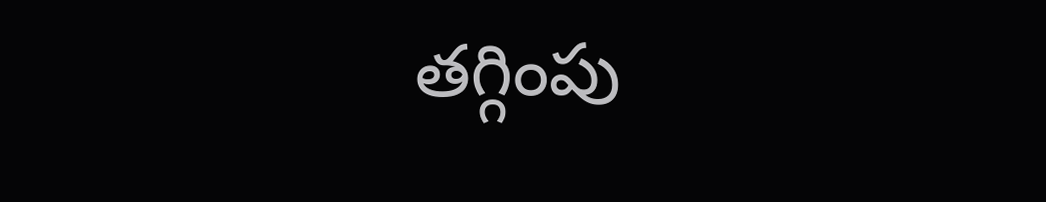తగ్గింపు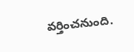వర్తించనుంది.